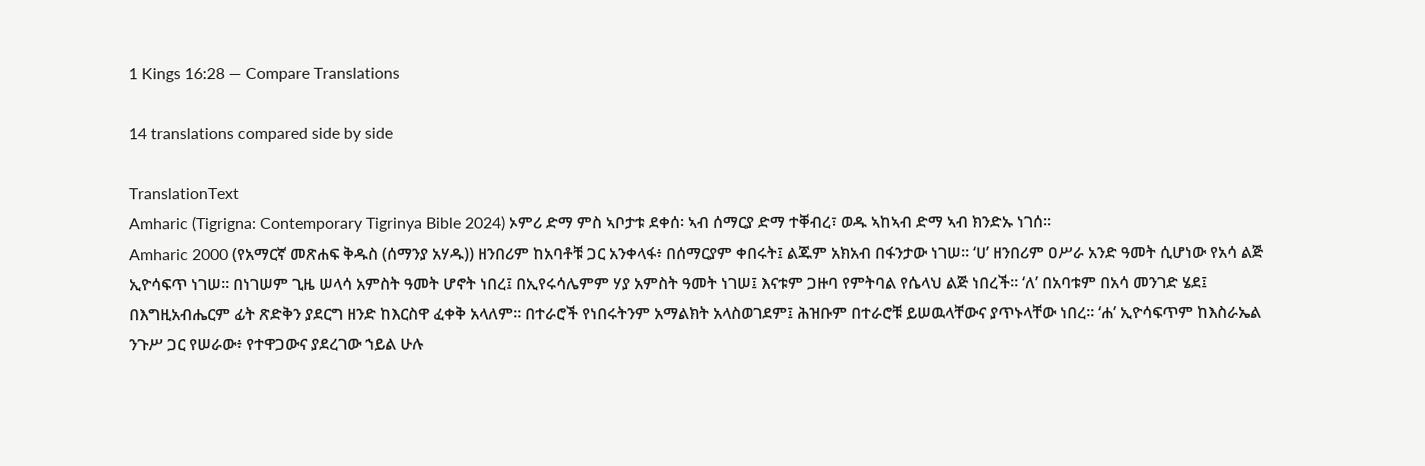1 Kings 16:28 — Compare Translations

14 translations compared side by side

TranslationText
Amharic (Tigrigna: Contemporary Tigrinya Bible 2024) ኦምሪ ድማ ምስ ኣቦታቱ ደቀሰ፡ ኣብ ሰማርያ ድማ ተቐብረ፣ ወዱ ኣከኣብ ድማ ኣብ ክንድኡ ነገሰ።
Amharic 2000 (የአማርኛ መጽሐፍ ቅዱስ (ሰማንያ አሃዱ)) ዘንበሪም ከአባቶቹ ጋር አንቀላፋ፥ በሰማርያም ቀበሩት፤ ልጁም አክአብ በፋንታው ነገሠ። ‘ሀ’ ዘንበሪም ዐሥራ አንድ ዓመት ሲሆነው የአሳ ልጅ ኢዮሳፍጥ ነገሠ። በነገሠም ጊዜ ሠላሳ አምስት ዓመት ሆኖት ነበረ፤ በኢየሩሳሌምም ሃያ አምስት ዓመት ነገሠ፤ እናቱም ጋዙባ የምትባል የሴላህ ልጅ ነበረች። ‘ለ’ በአባቱም በአሳ መንገድ ሄደ፤ በእግዚአብሔርም ፊት ጽድቅን ያደርግ ዘንድ ከእርስዋ ፈቀቅ አላለም። በተራሮች የነበሩትንም አማልክት አላስወገደም፤ ሕዝቡም በተራሮቹ ይሠዉላቸውና ያጥኑላቸው ነበረ። ‘ሐ’ ኢዮሳፍጥም ከእስራኤል ንጉሥ ጋር የሠራው፥ የተዋጋውና ያደረገው ኀይል ሁሉ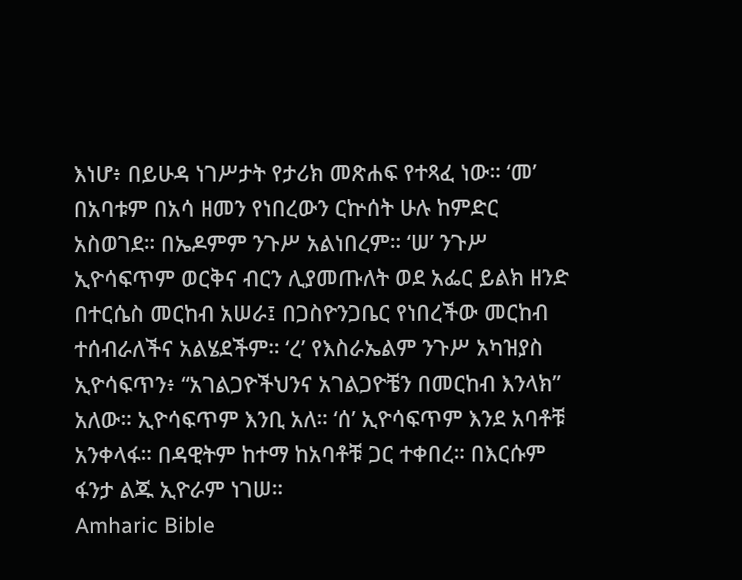እነሆ፥ በይሁዳ ነገሥታት የታሪክ መጽሐፍ የተጻፈ ነው። ‘መ’ በአባቱም በአሳ ዘመን የነበረውን ርኵሰት ሁሉ ከምድር አስወገደ። በኤዶምም ንጉሥ አልነበረም። ‘ሠ’ ንጉሥ ኢዮሳፍጥም ወርቅና ብርን ሊያመጡለት ወደ አፌር ይልክ ዘንድ በተርሴስ መርከብ አሠራ፤ በጋስዮንጋቤር የነበረችው መርከብ ተሰብራለችና አልሄደችም። ‘ረ’ የእስራኤልም ንጉሥ አካዝያስ ኢዮሳፍጥን፥ “አገልጋዮችህንና አገልጋዮቼን በመርከብ እንላክ” አለው። ኢዮሳፍጥም እንቢ አለ። ‘ሰ’ ኢዮሳፍጥም እንደ አባቶቹ አንቀላፋ። በዳዊትም ከተማ ከአባቶቹ ጋር ተቀበረ። በእርሱም ፋንታ ልጁ ኢዮራም ነገሠ።
Amharic Bible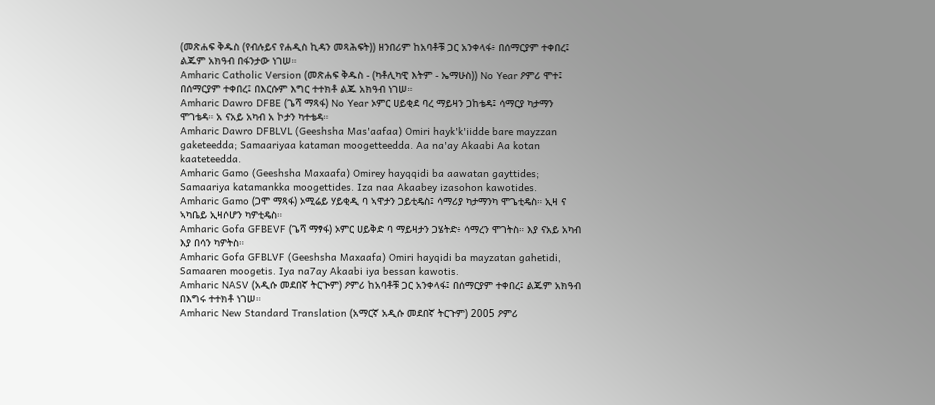(መጽሐፍ ቅዱስ (የብሉይና የሐዲስ ኪዳን መጻሕፍት)) ዘንበሪም ከአባቶቹ ጋር አንቀላፋ፥ በሰማርያም ተቀበረ፤ ልጁም አክዓብ በፋንታው ነገሠ።
Amharic Catholic Version (መጽሐፍ ቅዱስ - (ካቶሊካዊ እትም - ኤማሁስ)) No Year ዖምሪ ሞተ፤ በሰማርያም ተቀበረ፤ በእርሱም እግር ተተክቶ ልጁ አክዓብ ነገሠ።
Amharic Dawro DFBE (ጌሻ ማጻፋ) No Year ኦምር ሀይቂደ ባረ ማይዛን ጋከቴዳ፤ ሳማርያ ካታማን ሞገቴዳ። አ ናአይ አካብ አ ኮታን ካተቴዳ።
Amharic Dawro DFBLVL (Geeshsha Mas'aafaa) Omiri hayk'k'iidde bare mayzzan gaketeedda; Samaariyaa kataman moogetteedda. Aa na'ay Akaabi Aa kotan kaateteedda.
Amharic Gamo (Geeshsha Maxaafa) Omirey hayqqidi ba aawatan gayttides; Samaariya katamankka moogettides. Iza naa Akaabey izasohon kawotides.
Amharic Gamo (ጋሞ ማጻፋ) ኦሚሬይ ሃይቂዲ ባ ኣዋታን ጋይቲዴስ፤ ሳማሪያ ካታማንካ ሞጌቲዴስ። ኢዛ ና ኣካቤይ ኢዛሶሆን ካዎቲዴስ።
Amharic Gofa GFBEVF (ጌሻ ማፃፋ) ኦምር ሀይቅድ ባ ማይዛታን ጋሄትድ፥ ሳማረን ሞገትስ። እያ ናአይ አካብ እያ በሳን ካዎትስ።
Amharic Gofa GFBLVF (Geeshsha Maxaafa) Omiri hayqidi ba mayzatan gahetidi, Samaaren moogetis. Iya na7ay Akaabi iya bessan kawotis.
Amharic NASV (አዲሱ መደበኛ ትርጒም) ዖምሪ ከአባቶቹ ጋር አንቀላፋ፤ በሰማርያም ተቀበረ፤ ልጁም አክዓብ በእግሩ ተተክቶ ነገሠ።
Amharic New Standard Translation (አማርኛ አዲሱ መደበኛ ትርጉም) 2005 ዖምሪ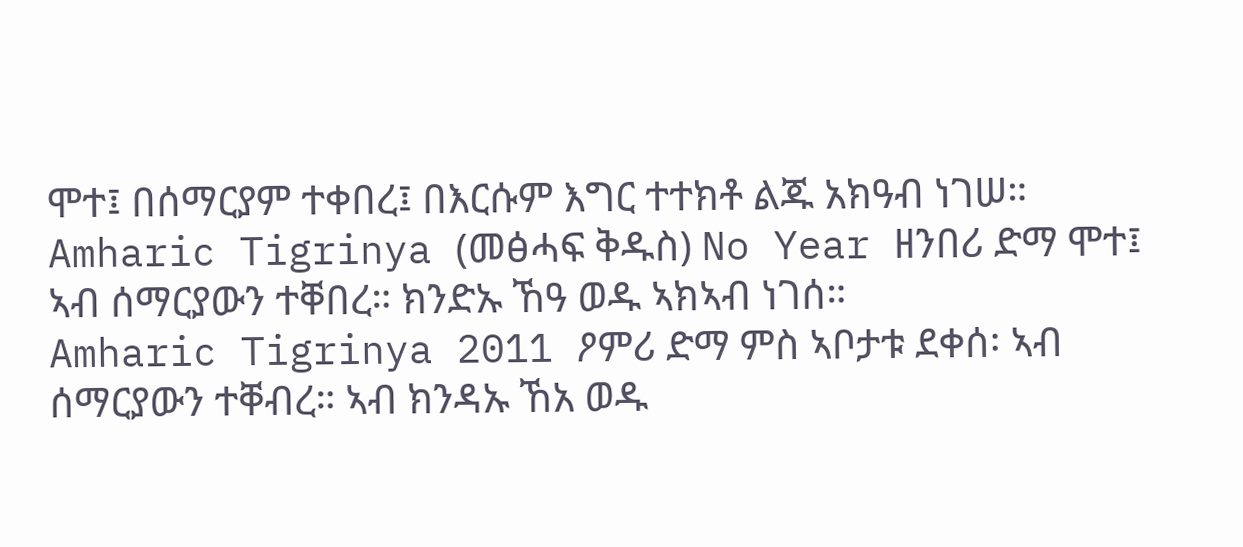ሞተ፤ በሰማርያም ተቀበረ፤ በእርሱም እግር ተተክቶ ልጁ አክዓብ ነገሠ።
Amharic Tigrinya (መፅሓፍ ቅዱስ) No Year ዘንበሪ ድማ ሞተ፤ ኣብ ሰማርያውን ተቐበረ። ክንድኡ ኸዓ ወዱ ኣክኣብ ነገሰ።
Amharic Tigrinya 2011 ዖምሪ ድማ ምስ ኣቦታቱ ደቀሰ፡ ኣብ ሰማርያውን ተቐብረ። ኣብ ክንዳኡ ኸአ ወዱ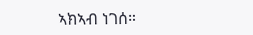ኣክኣብ ነገሰ።